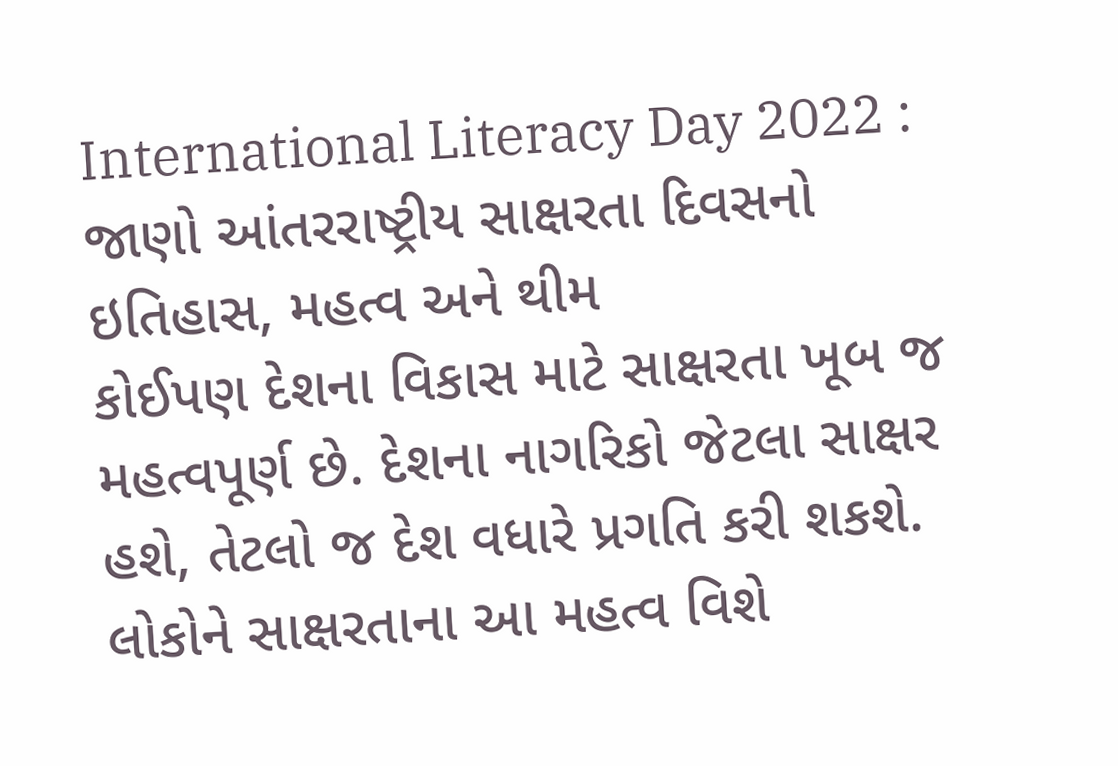International Literacy Day 2022 : જાણો આંતરરાષ્ટ્રીય સાક્ષરતા દિવસનો ઇતિહાસ, મહત્વ અને થીમ
કોઈપણ દેશના વિકાસ માટે સાક્ષરતા ખૂબ જ મહત્વપૂર્ણ છે. દેશના નાગરિકો જેટલા સાક્ષર હશે, તેટલો જ દેશ વધારે પ્રગતિ કરી શકશે. લોકોને સાક્ષરતાના આ મહત્વ વિશે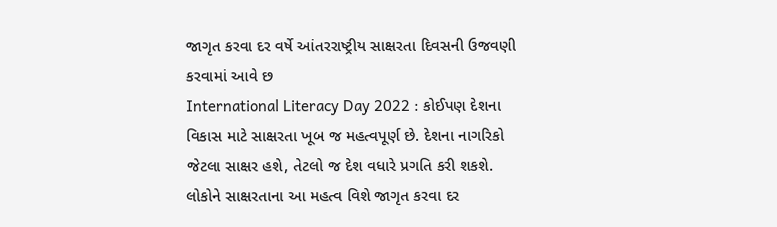જાગૃત કરવા દર વર્ષે આંતરરાષ્ટ્રીય સાક્ષરતા દિવસની ઉજવણી કરવામાં આવે છ
International Literacy Day 2022 : કોઈપણ દેશના વિકાસ માટે સાક્ષરતા ખૂબ જ મહત્વપૂર્ણ છે. દેશના નાગરિકો જેટલા સાક્ષર હશે, તેટલો જ દેશ વધારે પ્રગતિ કરી શકશે. લોકોને સાક્ષરતાના આ મહત્વ વિશે જાગૃત કરવા દર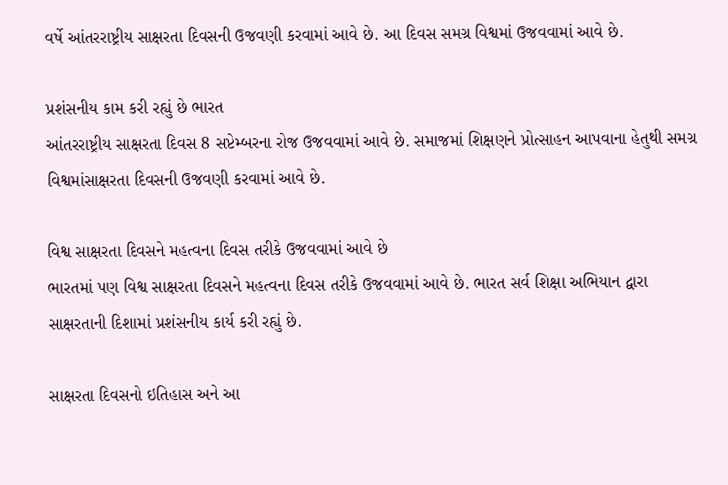વર્ષે આંતરરાષ્ટ્રીય સાક્ષરતા દિવસની ઉજવણી કરવામાં આવે છે. આ દિવસ સમગ્ર વિશ્વમાં ઉજવવામાં આવે છે.

પ્રશંસનીય કામ કરી રહ્યું છે ભારત
આંતરરાષ્ટ્રીય સાક્ષરતા દિવસ 8 સપ્ટેમ્બરના રોજ ઉજવવામાં આવે છે. સમાજમાં શિક્ષણને પ્રોત્સાહન આપવાના હેતુથી સમગ્ર વિશ્વમાંસાક્ષરતા દિવસની ઉજવણી કરવામાં આવે છે.

વિશ્વ સાક્ષરતા દિવસને મહત્વના દિવસ તરીકે ઉજવવામાં આવે છે
ભારતમાં પણ વિશ્વ સાક્ષરતા દિવસને મહત્વના દિવસ તરીકે ઉજવવામાં આવે છે. ભારત સર્વ શિક્ષા અભિયાન દ્વારા સાક્ષરતાની દિશામાં પ્રશંસનીય કાર્ય કરી રહ્યું છે.

સાક્ષરતા દિવસનો ઇતિહાસ અને આ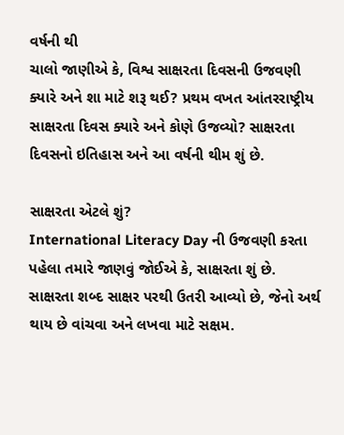વર્ષની થી
ચાલો જાણીએ કે, વિશ્વ સાક્ષરતા દિવસની ઉજવણી ક્યારે અને શા માટે શરૂ થઈ? પ્રથમ વખત આંતરરાષ્ટ્રીય સાક્ષરતા દિવસ ક્યારે અને કોણે ઉજવ્યો? સાક્ષરતા દિવસનો ઇતિહાસ અને આ વર્ષની થીમ શું છે.

સાક્ષરતા એટલે શું?
International Literacy Day ની ઉજવણી કરતા પહેલા તમારે જાણવું જોઈએ કે, સાક્ષરતા શું છે. સાક્ષરતા શબ્દ સાક્ષર પરથી ઉતરી આવ્યો છે, જેનો અર્થ થાય છે વાંચવા અને લખવા માટે સક્ષમ.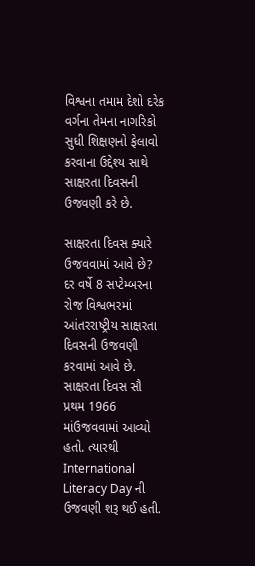વિશ્વના તમામ દેશો દરેક વર્ગના તેમના નાગરિકો સુધી શિક્ષણનો ફેલાવો કરવાના ઉદ્દેશ્ય સાથે સાક્ષરતા દિવસની ઉજવણી કરે છે.

સાક્ષરતા દિવસ ક્યારે ઉજવવામાં આવે છે?
દર વર્ષે 8 સપ્ટેમ્બરના રોજ વિશ્વભરમાં આંતરરાષ્ટ્રીય સાક્ષરતા દિવસની ઉજવણી કરવામાં આવે છે. સાક્ષરતા દિવસ સૌ પ્રથમ 1966 માંઉજવવામાં આવ્યો હતો. ત્યારથી International Literacy Day ની ઉજવણી શરૂ થઈ હતી.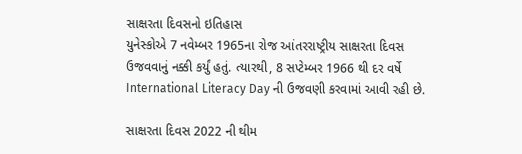સાક્ષરતા દિવસનો ઇતિહાસ
યુનેસ્કોએ 7 નવેમ્બર 1965ના રોજ આંતરરાષ્ટ્રીય સાક્ષરતા દિવસ ઉજવવાનું નક્કી કર્યું હતું. ત્યારથી, 8 સપ્ટેમ્બર 1966 થી દર વર્ષે International Literacy Day ની ઉજવણી કરવામાં આવી રહી છે.

સાક્ષરતા દિવસ 2022 ની થીમ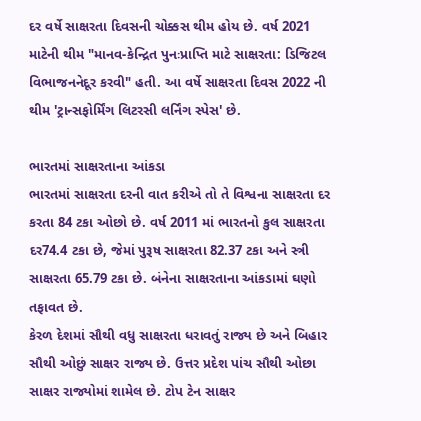દર વર્ષે સાક્ષરતા દિવસની ચોક્કસ થીમ હોય છે. વર્ષ 2021 માટેની થીમ "માનવ-કેન્દ્રિત પુનઃપ્રાપ્તિ માટે સાક્ષરતા: ડિજિટલ વિભાજનનેદૂર કરવી" હતી. આ વર્ષે સાક્ષરતા દિવસ 2022 ની થીમ 'ટ્રાન્સફોર્મિંગ લિટરસી લર્નિંગ સ્પેસ' છે.

ભારતમાં સાક્ષરતાના આંકડા
ભારતમાં સાક્ષરતા દરની વાત કરીએ તો તે વિશ્વના સાક્ષરતા દર કરતા 84 ટકા ઓછો છે. વર્ષ 2011 માં ભારતનો કુલ સાક્ષરતા દર74.4 ટકા છે, જેમાં પુરૂષ સાક્ષરતા 82.37 ટકા અને સ્ત્રી સાક્ષરતા 65.79 ટકા છે. બંનેના સાક્ષરતાના આંકડામાં ઘણો તફાવત છે.
કેરળ દેશમાં સૌથી વધુ સાક્ષરતા ધરાવતું રાજ્ય છે અને બિહાર સૌથી ઓછું સાક્ષર રાજ્ય છે. ઉત્તર પ્રદેશ પાંચ સૌથી ઓછા સાક્ષર રાજ્યોમાં શામેલ છે. ટોપ ટેન સાક્ષર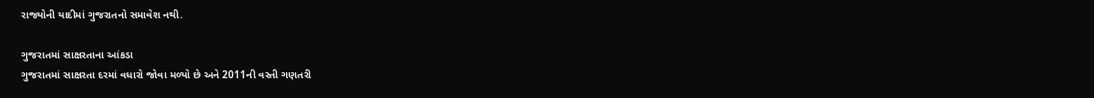રાજ્યોની યાદીમાં ગુજરાતનો સમાવેશ નથી.

ગુજરાતમાં સાક્ષરતાના આંકડા
ગુજરાતમાં સાક્ષરતા દરમાં વધારો જોવા મળ્યો છે અને 2011ની વસ્તી ગણતરી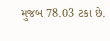મુજબ 78.03 ટકા છે.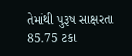તેમાંથી પુરૂષ સાક્ષરતા 85.75 ટકા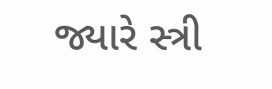જ્યારે સ્ત્રી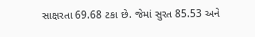સાક્ષરતા 69.68 ટકા છે. જેમાં સુરત 85.53 અને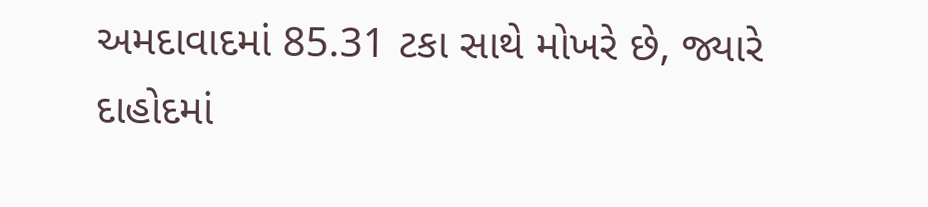અમદાવાદમાં 85.31 ટકા સાથે મોખરે છે, જ્યારે દાહોદમાં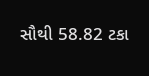સૌથી 58.82 ટકા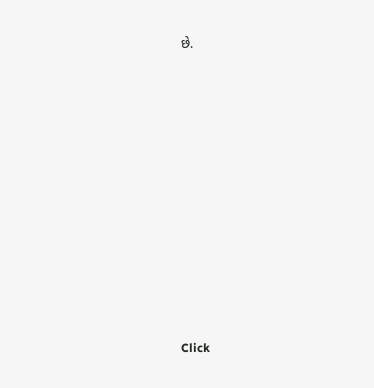છે.












Click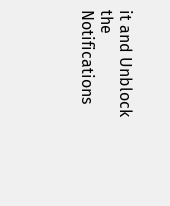it and Unblock the Notifications